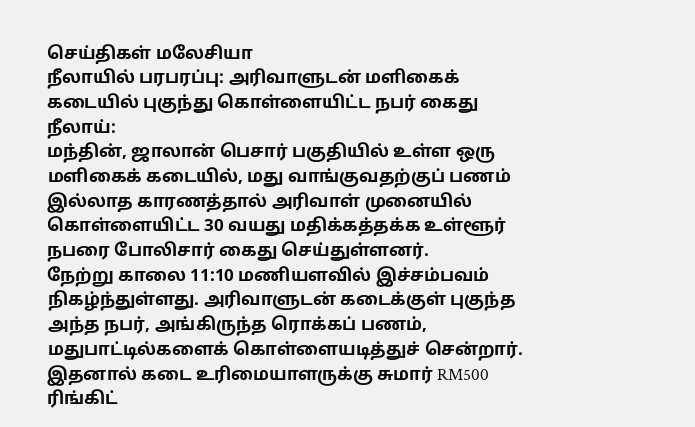செய்திகள் மலேசியா
நீலாயில் பரபரப்பு: அரிவாளுடன் மளிகைக் கடையில் புகுந்து கொள்ளையிட்ட நபர் கைது
நீலாய்:
மந்தின், ஜாலான் பெசார் பகுதியில் உள்ள ஒரு மளிகைக் கடையில், மது வாங்குவதற்குப் பணம் இல்லாத காரணத்தால் அரிவாள் முனையில் கொள்ளையிட்ட 30 வயது மதிக்கத்தக்க உள்ளூர் நபரை போலிசார் கைது செய்துள்ளனர்.
நேற்று காலை 11:10 மணியளவில் இச்சம்பவம் நிகழ்ந்துள்ளது. அரிவாளுடன் கடைக்குள் புகுந்த அந்த நபர், அங்கிருந்த ரொக்கப் பணம், மதுபாட்டில்களைக் கொள்ளையடித்துச் சென்றார்.
இதனால் கடை உரிமையாளருக்கு சுமார் RM500 ரிங்கிட்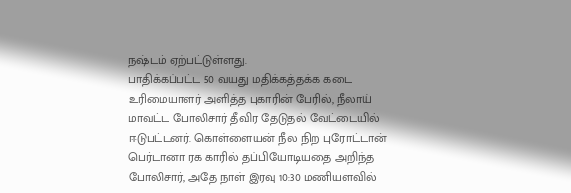நஷ்டம் ஏற்பட்டுள்ளது.
பாதிக்கப்பட்ட 50 வயது மதிக்கத்தக்க கடை உரிமையாளர் அளித்த புகாரின் பேரில், நீலாய் மாவட்ட போலிசார் தீவிர தேடுதல் வேட்டையில் ஈடுபட்டனர். கொள்ளையன் நீல நிற புரோட்டான் பெர்டானா ரக காரில் தப்பியோடியதை அறிந்த போலிசார், அதே நாள் இரவு 10:30 மணியளவில்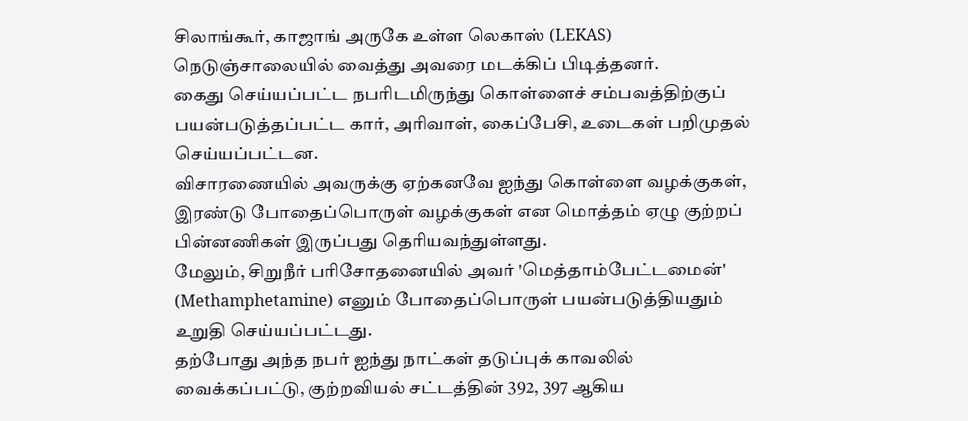சிலாங்கூர், காஜாங் அருகே உள்ள லெகாஸ் (LEKAS) நெடுஞ்சாலையில் வைத்து அவரை மடக்கிப் பிடித்தனர்.
கைது செய்யப்பட்ட நபரிடமிருந்து கொள்ளைச் சம்பவத்திற்குப் பயன்படுத்தப்பட்ட கார், அரிவாள், கைப்பேசி, உடைகள் பறிமுதல் செய்யப்பட்டன.
விசாரணையில் அவருக்கு ஏற்கனவே ஐந்து கொள்ளை வழக்குகள், இரண்டு போதைப்பொருள் வழக்குகள் என மொத்தம் ஏழு குற்றப் பின்னணிகள் இருப்பது தெரியவந்துள்ளது.
மேலும், சிறுநீர் பரிசோதனையில் அவர் 'மெத்தாம்பேட்டமைன்' (Methamphetamine) எனும் போதைப்பொருள் பயன்படுத்தியதும் உறுதி செய்யப்பட்டது.
தற்போது அந்த நபர் ஐந்து நாட்கள் தடுப்புக் காவலில் வைக்கப்பட்டு, குற்றவியல் சட்டத்தின் 392, 397 ஆகிய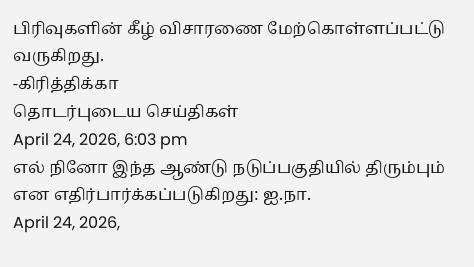பிரிவுகளின் கீழ் விசாரணை மேற்கொள்ளப்பட்டு வருகிறது.
-கிரித்திக்கா
தொடர்புடைய செய்திகள்
April 24, 2026, 6:03 pm
எல் நினோ இந்த ஆண்டு நடுப்பகுதியில் திரும்பும் என எதிர்பார்க்கப்படுகிறது: ஐ.நா.
April 24, 2026,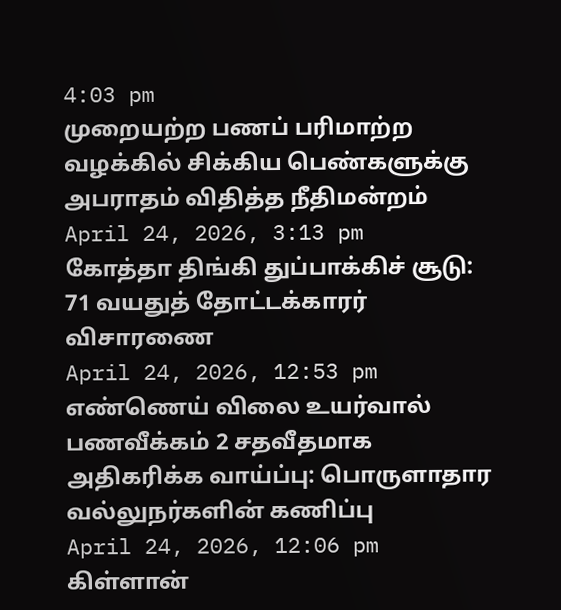4:03 pm
முறையற்ற பணப் பரிமாற்ற வழக்கில் சிக்கிய பெண்களுக்கு அபராதம் விதித்த நீதிமன்றம்
April 24, 2026, 3:13 pm
கோத்தா திங்கி துப்பாக்கிச் சூடு: 71 வயதுத் தோட்டக்காரர் விசாரணை
April 24, 2026, 12:53 pm
எண்ணெய் விலை உயர்வால் பணவீக்கம் 2 சதவீதமாக அதிகரிக்க வாய்ப்பு: பொருளாதார வல்லுநர்களின் கணிப்பு
April 24, 2026, 12:06 pm
கிள்ளான்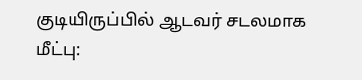குடியிருப்பில் ஆடவர் சடலமாக மீட்பு: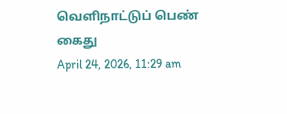வெளிநாட்டுப் பெண் கைது
April 24, 2026, 11:29 am